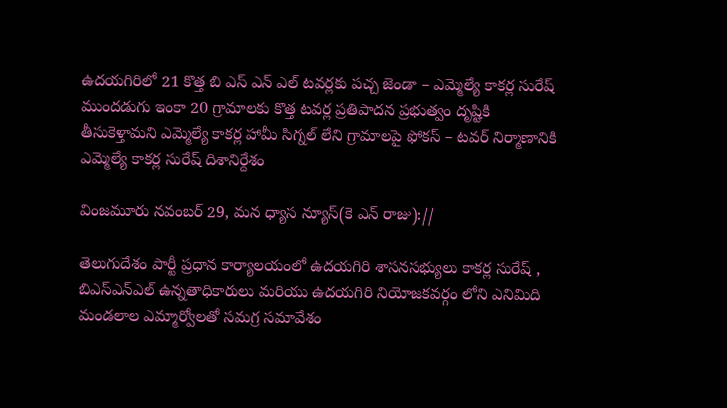ఉదయగిరిలో 21 కొత్త బి ఎస్ ఎన్ ఎల్ టవర్లకు పచ్చ జెండా – ఎమ్మెల్యే కాకర్ల సురేష్ ముందడుగు ఇంకా 20 గ్రామాలకు కొత్త టవర్ల ప్రతిపాదన ప్రభుత్వం దృష్టికి తీసుకెళ్తామని ఎమ్మెల్యే కాకర్ల హామీ సిగ్నల్ లేని గ్రామాలపై ఫోకస్ – టవర్ నిర్మాణానికి ఎమ్మెల్యే కాకర్ల సురేష్ దిశానిర్దేశం

వింజమూరు నవంబర్ 29, మన ధ్యాస న్యూస్(కె ఎన్ రాజు)://

తెలుగుదేశం పార్టీ ప్రధాన కార్యాలయంలో ఉదయగిరి శాసనసభ్యులు కాకర్ల సురేష్ , బిఎస్ఎన్ఎల్ ఉన్నతాధికారులు మరియు ఉదయగిరి నియోజకవర్గం లోని ఎనిమిది మండలాల ఎమ్మార్వోలతో సమగ్ర సమావేశం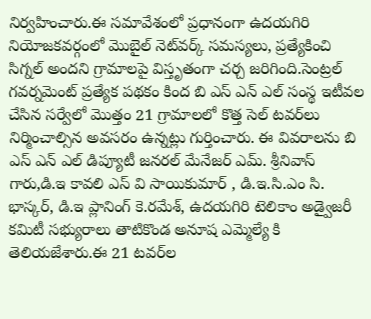నిర్వహించారు.ఈ సమావేశంలో ప్రధానంగా ఉదయగిరి నియోజకవర్గంలో మొబైల్ నెట్‌వర్క్ సమస్యలు, ప్రత్యేకించి సిగ్నల్ అందని గ్రామాలపై విస్తృతంగా చర్చ జరిగింది.సెంట్రల్ గవర్నమెంట్ ప్రత్యేక పథకం కింద బి ఎస్ ఎన్ ఎల్ సంస్థ ఇటీవల చేసిన సర్వేలో మొత్తం 21 గ్రామాలలో కొత్త సెల్ టవర్‌లు నిర్మించాల్సిన అవసరం ఉన్నట్లు గుర్తించారు. ఈ వివరాలను బి ఎస్ ఎన్ ఎల్ డిప్యూటీ జనరల్ మేనేజర్ ఎమ్. శ్రీనివాస్ గారు,డి.ఇ కావలి ఎస్ వి సాయికుమార్ , డి.ఇ.సి.ఎం సి. భాస్కర్, డి.ఇ ప్లానింగ్ కె.రమేశ్, ఉదయగిరి టెలికాం అడ్వైజరీ కమిటీ సభ్యురాలు తాటికొండ అనూష ఎమ్మెల్యే కి తెలియజేశారు.ఈ 21 టవర్‌ల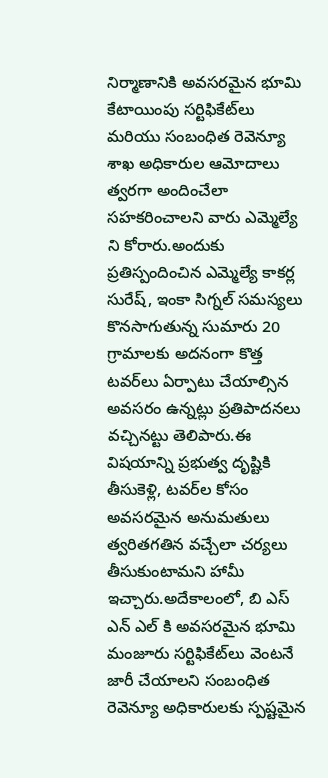నిర్మాణానికి అవసరమైన భూమి కేటాయింపు సర్టిఫికేట్‌లు మరియు సంబంధిత రెవెన్యూ శాఖ అధికారుల ఆమోదాలు త్వరగా అందించేలా సహకరించాలని వారు ఎమ్మెల్యే ని కోరారు.అందుకు ప్రతిస్పందించిన ఎమ్మెల్యే కాకర్ల సురేష్, ఇంకా సిగ్నల్ సమస్యలు కొనసాగుతున్న సుమారు 20 గ్రామాలకు అదనంగా కొత్త టవర్‌లు ఏర్పాటు చేయాల్సిన అవసరం ఉన్నట్లు ప్రతిపాదనలు వచ్చినట్టు తెలిపారు.ఈ విషయాన్ని ప్రభుత్వ దృష్టికి తీసుకెళ్లి, టవర్‌ల కోసం అవసరమైన అనుమతులు త్వరితగతిన వచ్చేలా చర్యలు తీసుకుంటామని హామీ ఇచ్చారు.అదేకాలంలో, బి ఎస్ ఎన్ ఎల్ కి అవసరమైన భూమి మంజూరు సర్టిఫికేట్‌లు వెంటనే జారీ చేయాలని సంబంధిత రెవెన్యూ అధికారులకు స్పష్టమైన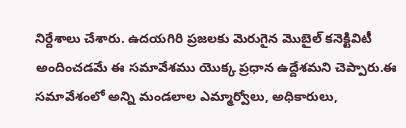నిర్దేశాలు చేశారు. ఉదయగిరి ప్రజలకు మెరుగైన మొబైల్ కనెక్టివిటీ అందించడమే ఈ సమావేశము యొక్క ప్రధాన ఉద్దేశమని చెప్పారు.ఈ సమావేశంలో అన్ని మండలాల ఎమ్మార్వోలు, అధికారులు,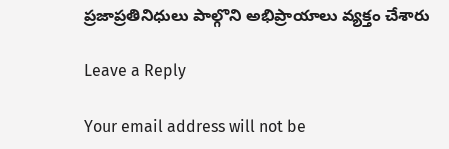ప్రజాప్రతినిధులు పాల్గొని అభిప్రాయాలు వ్యక్తం చేశారు

Leave a Reply

Your email address will not be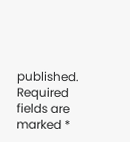published. Required fields are marked *